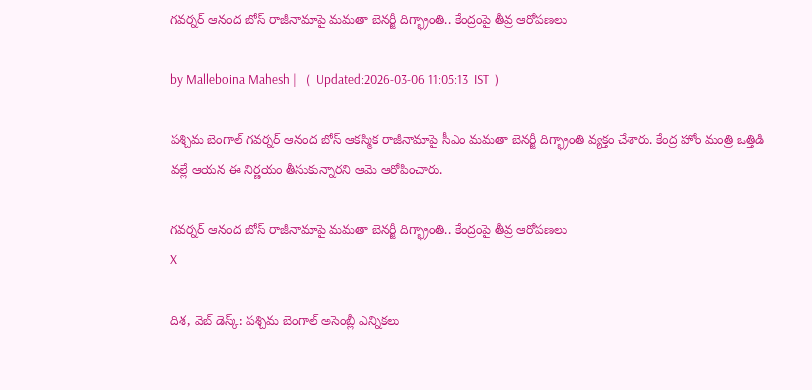గవర్నర్ ఆనంద బోస్ రాజీనామాపై మమతా బెనర్జీ దిగ్భ్రాంతి.. కేంద్రంపై తీవ్ర ఆరోపణలు

by Malleboina Mahesh |   (  Updated:2026-03-06 11:05:13  IST  )

పశ్చిమ బెంగాల్ గవర్నర్ ఆనంద బోస్ ఆకస్మిక రాజీనామాపై సీఎం మమతా బెనర్జీ దిగ్భ్రాంతి వ్యక్తం చేశారు. కేంద్ర హోం మంత్రి ఒత్తిడి వల్లే ఆయన ఈ నిర్ణయం తీసుకున్నారని ఆమె ఆరోపించారు.

గవర్నర్ ఆనంద బోస్ రాజీనామాపై మమతా బెనర్జీ దిగ్భ్రాంతి.. కేంద్రంపై తీవ్ర ఆరోపణలు
X

దిశ, వెబ్ డెస్క్: పశ్చిమ బెంగాల్ అసెంబ్లీ ఎన్నికలు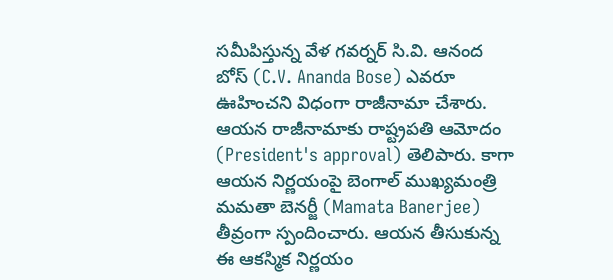సమీపిస్తున్న వేళ గవర్నర్ సి.వి. ఆనంద బోస్ (C.V. Ananda Bose) ఎవరూ ఊహించని విధంగా రాజీనామా చేశారు. ఆయన రాజీనామాకు రాష్ట్రపతి ఆమోదం (President's approval) తెలిపారు. కాగా ఆయన నిర్ణయంపై బెంగాల్ ముఖ్యమంత్రి మమతా బెనర్జీ (Mamata Banerjee) తీవ్రంగా స్పందించారు. ఆయన తీసుకున్న ఈ ఆకస్మిక నిర్ణయం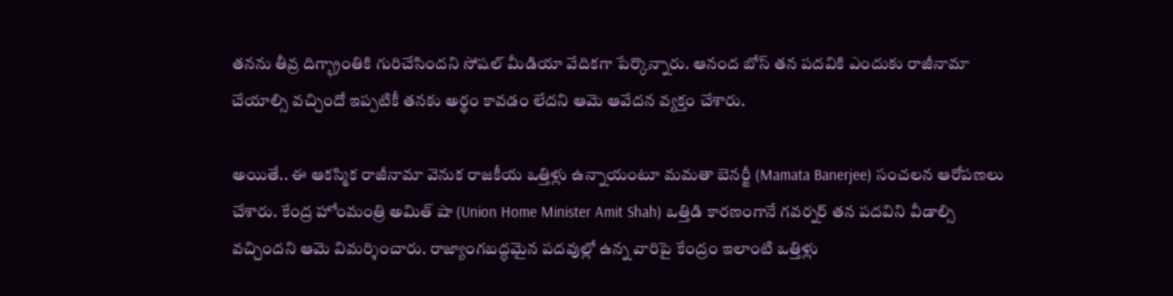తనను తీవ్ర దిగ్భ్రాంతికి గురిచేసిందని సోషల్ మీడియా వేదికగా పేర్కొన్నారు. ఆనంద బోస్ తన పదవికి ఎందుకు రాజీనామా చేయాల్సి వచ్చిందో ఇప్పటికీ తనకు అర్థం కావడం లేదని ఆమె ఆవేదన వ్యక్తం చేశారు.

అయితే.. ఈ ఆకస్మిక రాజీనామా వెనుక రాజకీయ ఒత్తిళ్లు ఉన్నాయంటూ మమతా బెనర్జీ (Mamata Banerjee) సంచలన ఆరోపణలు చేశారు. కేంద్ర హోంమంత్రి అమిత్ షా (Union Home Minister Amit Shah) ఒత్తిడి కారణంగానే గవర్నర్ తన పదవిని వీడాల్సి వచ్చిందని ఆమె విమర్శించారు. రాజ్యాంగబద్ధమైన పదవుల్లో ఉన్న వారిపై కేంద్రం ఇలాంటి ఒత్తిళ్లు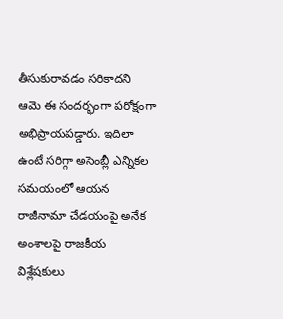తీసుకురావడం సరికాదని ఆమె ఈ సందర్భంగా పరోక్షంగా అభిప్రాయపడ్డారు. ఇదిలా ఉంటే సరిగ్గా అసెంబ్లీ ఎన్నికల సమయంలో ఆయన రాజీనామా చేడయంపై అనేక అంశాలపై రాజకీయ విశ్లేషకులు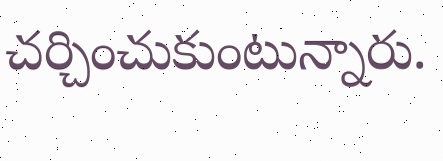చర్చించుకుంటున్నారు.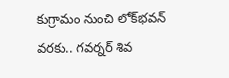కుగ్రామం నుంచి ‌లోక్‌భవన్ వరకు.. గవర్నర్‌ శివ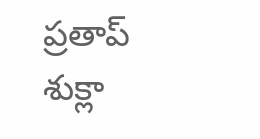ప్రతాప్ శుక్లా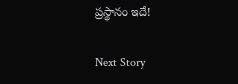ప్రస్థానం ఇదే!

Next Story